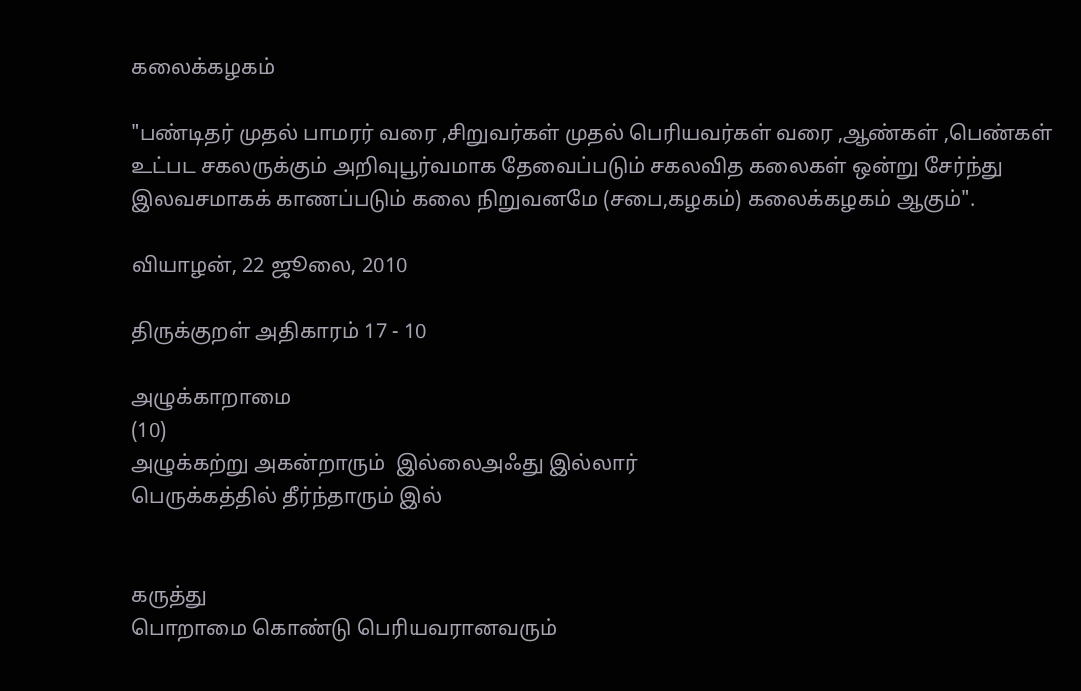கலைக்கழகம்

"பண்டிதர் முதல் பாமரர் வரை ,சிறுவர்கள் முதல் பெரியவர்கள் வரை ,ஆண்கள் ,பெண்கள் உட்பட சகலருக்கும் அறிவுபூர்வமாக தேவைப்படும் சகலவித கலைகள் ஒன்று சேர்ந்து இலவசமாகக் காணப்படும் கலை நிறுவனமே (சபை,கழகம்) கலைக்கழகம் ஆகும்".

வியாழன், 22 ஜூலை, 2010

திருக்குறள் அதிகாரம் 17 - 10

அழுக்காறாமை
(10)
அழுக்கற்று அகன்றாரும்  இல்லைஅஃது இல்லார்
பெருக்கத்தில் தீர்ந்தாரும் இல்


கருத்து
பொறாமை கொண்டு பெரியவரானவரும்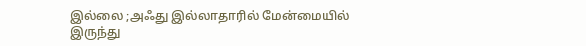இல்லை ;அஃது இல்லாதாரில் மேன்மையில்
இருந்து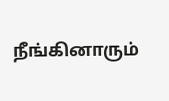நீங்கினாரும்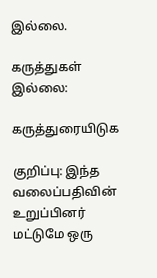இல்லை.

கருத்துகள் இல்லை:

கருத்துரையிடுக

குறிப்பு: இந்த வலைப்பதிவின் உறுப்பினர் மட்டுமே ஒரு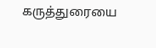கருத்துரையை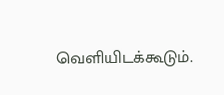வெளியிடக்கூடும்.